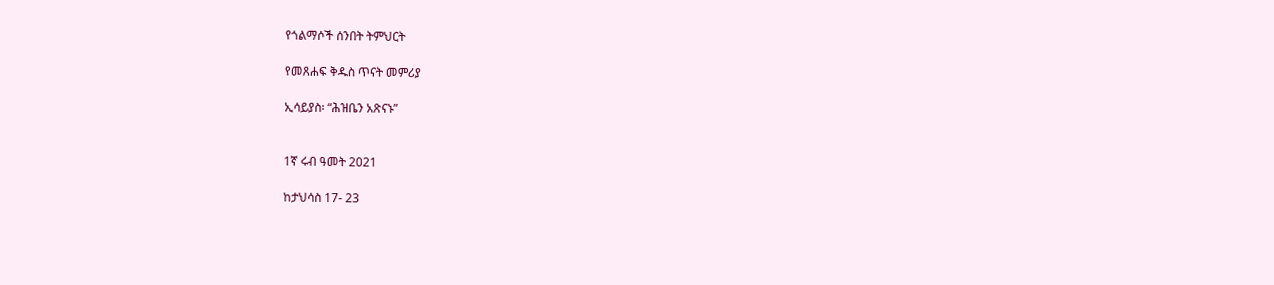የጎልማሶች ሰንበት ትምህርት

የመጸሐፍ ቅዱስ ጥናት መምሪያ

ኢሳይያስ፡ “ሕዝቤን አጽናኑ”


1ኛ ሩብ ዓመት 2021

ከታህሳስ 17- 23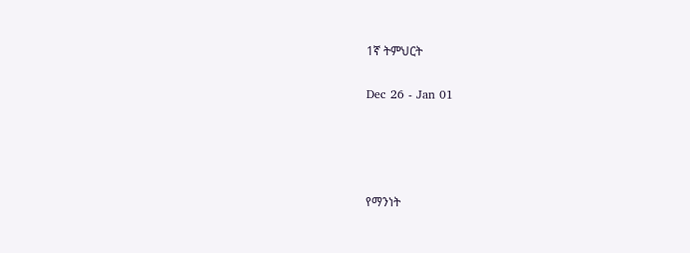1ኛ ትምህርት

Dec 26 - Jan 01




የማንነት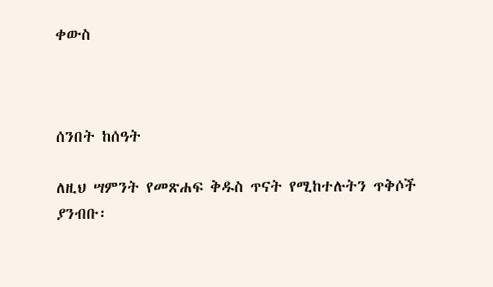ቀውስ



ሰንበት ከሰዓት

ለዚህ ሣምንት የመጽሐፍ ቅዱስ ጥናት የሚከተሉትን ጥቅሶች ያንብቡ፡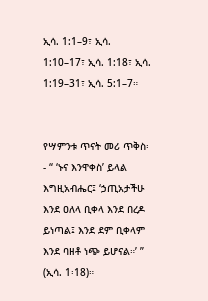ኢሳ. 1:1–9፣ ኢሳ. 1:10–17፣ ኢሳ. 1:18፣ ኢሳ. 1:19–31፣ ኢሳ. 5:1–7።


የሣምንቱ ጥናት መሪ ጥቅስ፡- “ ‘ኑና እንዋቀስ’ ይላል እግዚአብሔር፤ ‘ኃጢአታችሁ እንደ ዐለላ ቢቀላ እንደ በረዶ ይነጣል፤ እንደ ደም ቢቀላም እንደ ባዘቶ ነጭ ይሆናል።’ ” (ኢሳ. 1፡18)።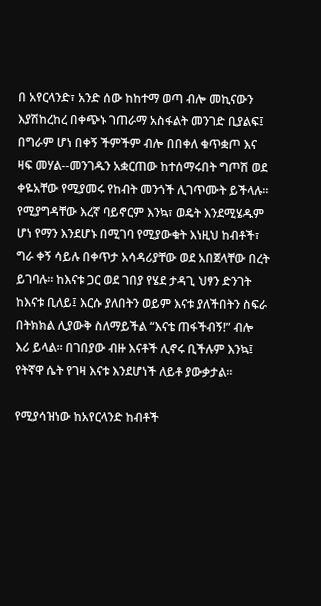በ አየርላንድ፣ አንድ ሰው ከከተማ ወጣ ብሎ መኪናውን እያሽከረከረ በቀጭኑ ገጠራማ አስፋልት መንገድ ቢያልፍ፤ በግራም ሆነ በቀኝ ችምችም ብሎ በበቀለ ቁጥቋጦ እና ዛፍ መሃል--መንገዱን አቋርጠው ከተሰማሩበት ግጦሽ ወደ ቀዬአቸው የሚያመሩ የከብት መንጎች ሊገጥሙት ይችላሉ። የሚያግዳቸው እረኛ ባይኖርም እንኳ፣ ወዴት እንደሚሄዱም ሆነ የማን እንደሆኑ በሚገባ የሚያውቁት እነዚህ ከብቶች፣ ግራ ቀኝ ሳይሉ በቀጥታ አሳዳሪያቸው ወደ አበጀላቸው በረት ይገባሉ። ከእናቱ ጋር ወደ ገበያ የሄደ ታዳጊ ህፃን ድንገት ከእናቱ ቢለይ፤ እርሱ ያለበትን ወይም እናቱ ያለችበትን ስፍራ በትክክል ሊያውቅ ስለማይችል “እናቴ ጠፋችብኝ!” ብሎ እሪ ይላል። በገበያው ብዙ እናቶች ሊኖሩ ቢችሉም እንኳ፤ የትኛዋ ሴት የገዛ እናቱ እንደሆነች ለይቶ ያውቃታል።

የሚያሳዝነው ከአየርላንድ ከብቶች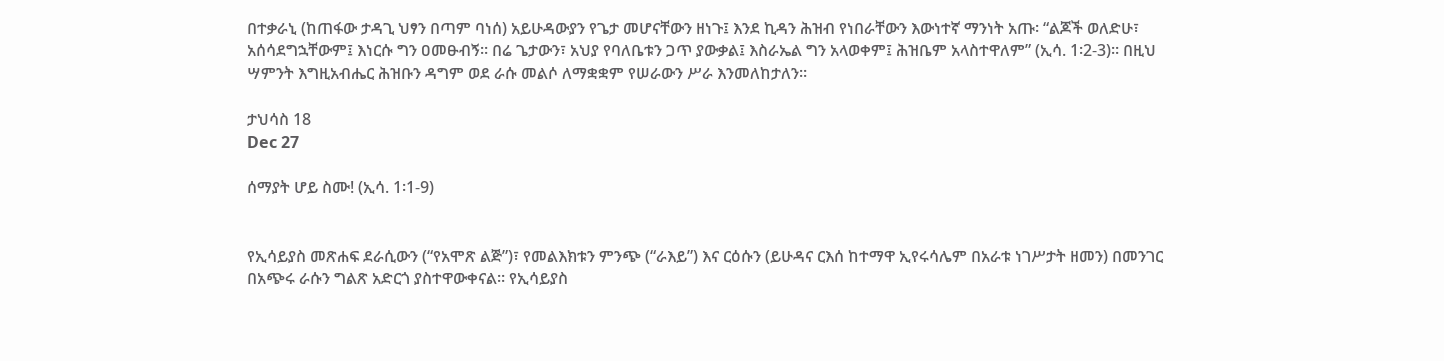በተቃራኒ (ከጠፋው ታዳጊ ህፃን በጣም ባነሰ) አይሁዳውያን የጌታ መሆናቸውን ዘነጉ፤ እንደ ኪዳን ሕዝብ የነበራቸውን እውነተኛ ማንነት አጡ፡ “ልጆች ወለድሁ፣ አሰሳደግኋቸውም፤ እነርሱ ግን ዐመፁብኝ። በሬ ጌታውን፣ አህያ የባለቤቱን ጋጥ ያውቃል፤ እስራኤል ግን አላወቀም፤ ሕዝቤም አላስተዋለም” (ኢሳ. 1፡2-3)። በዚህ ሣምንት እግዚአብሔር ሕዝቡን ዳግም ወደ ራሱ መልሶ ለማቋቋም የሠራውን ሥራ እንመለከታለን።

ታህሳስ 18
Dec 27

ሰማያት ሆይ ስሙ! (ኢሳ. 1፡1-9)


የኢሳይያስ መጽሐፍ ደራሲውን (“የአሞጽ ልጅ”)፣ የመልእክቱን ምንጭ (“ራእይ”) እና ርዕሱን (ይሁዳና ርእሰ ከተማዋ ኢየሩሳሌም በአራቱ ነገሥታት ዘመን) በመንገር በአጭሩ ራሱን ግልጽ አድርጎ ያስተዋውቀናል። የኢሳይያስ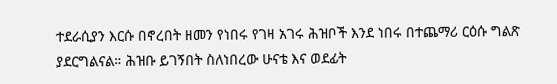ተደራሲያን እርሱ በኖረበት ዘመን የነበሩ የገዛ አገሩ ሕዝቦች እንደ ነበሩ በተጨማሪ ርዕሱ ግልጽ ያደርግልናል። ሕዝቡ ይገኝበት ስለነበረው ሁናቴ እና ወደፊት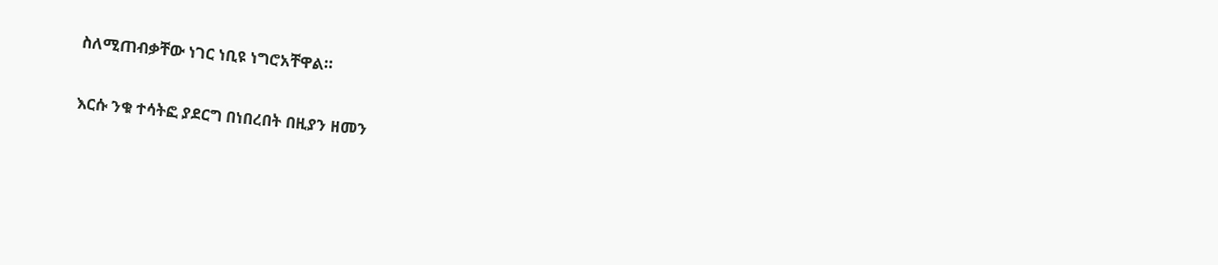ስለሚጠብቃቸው ነገር ነቢዩ ነግሮአቸዋል።

እርሱ ንቁ ተሳትፎ ያደርግ በነበረበት በዚያን ዘመን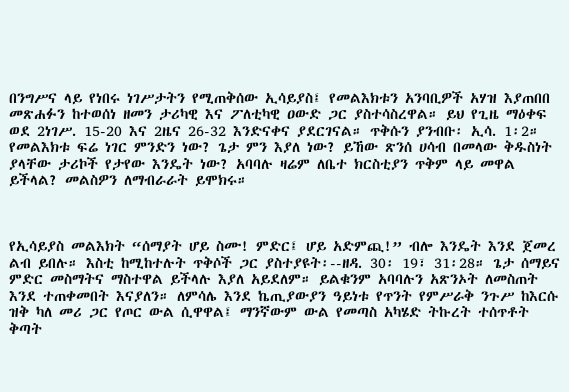በንግሥና ላይ የነበሩ ነገሥታትን የሚጠቅሰው ኢሳይያስ፤ የመልእክቱን አንባቢዎች አሃዝ እያጠበበ መጽሐፉን ከተወሰነ ዘመን ታሪካዊ እና ፖለቲካዊ ዐውድ ጋር ያስተሳስረዋል። ይህ የጊዜ ማዕቀፍ ወደ 2ነገሥ. 15-20 እና 2ዜና 26-32 እንድናቀና ያደርገናል። ጥቅሱን ያንብቡ፡ ኢሳ. 1፡2። የመልእክቱ ፍሬ ነገር ምንድን ነው? ጌታ ምን እያለ ነው? ይኸው ጽንሰ ሀሳብ በመላው ቅዱስነት ያላቸው ታሪኮች የታየው እንዴት ነው? አባባሉ ዛሬም ለቤተ ክርስቲያን ጥቅም ላይ መዋል ይችላል? መልስዎን ለማብራራት ይሞክሩ።



የኢሳይያስ መልእክት “ሰማያት ሆይ ስሙ! ምድር፤ ሆይ አድምጪ!” ብሎ እንዴት እንደ ጀመረ ልብ ይበሉ። እስቲ ከሚከተሉት ጥቅሶች ጋር ያስተያዩት፡--ዘዳ. 30፡ 19፣ 31፡28። ጌታ ሰማይና ምድር መስማትና ማስተዋል ይችላሉ እያለ አይደለም። ይልቁንም አባባሉን አጽንኦት ለመስጠት እንደ ተጠቀመበት እናያለን። ለምሳሌ እንደ ኬጢያውያን ዓይነቱ የጥንት የምሥራቅ ንጉሥ ከእርሱ ዝቅ ካለ መሪ ጋር የጦር ውል ሲዋዋል፤ ማንኛውም ውል የመጣስ አካሄድ ትኩረት ተሰጥቶት ቅጣት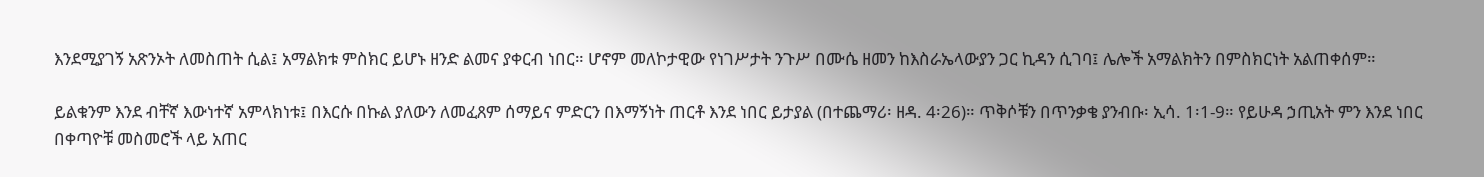እንደሚያገኝ አጽንኦት ለመስጠት ሲል፤ አማልክቱ ምስክር ይሆኑ ዘንድ ልመና ያቀርብ ነበር። ሆኖም መለኮታዊው የነገሥታት ንጉሥ በሙሴ ዘመን ከእስራኤላውያን ጋር ኪዳን ሲገባ፤ ሌሎች አማልክትን በምስክርነት አልጠቀሰም።

ይልቁንም እንደ ብቸኛ እውነተኛ አምላክነቱ፤ በእርሱ በኩል ያለውን ለመፈጸም ሰማይና ምድርን በእማኝነት ጠርቶ እንደ ነበር ይታያል (በተጨማሪ፡ ዘዳ. 4፡26)። ጥቅሶቹን በጥንቃቄ ያንብቡ፡ ኢሳ. 1፡1-9። የይሁዳ ኃጢአት ምን እንደ ነበር በቀጣዮቹ መስመሮች ላይ አጠር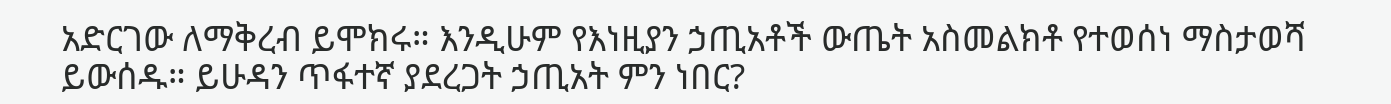አድርገው ለማቅረብ ይሞክሩ። እንዲሁም የእነዚያን ኃጢአቶች ውጤት አስመልክቶ የተወሰነ ማስታወሻ ይውሰዱ። ይሁዳን ጥፋተኛ ያደረጋት ኃጢአት ምን ነበር?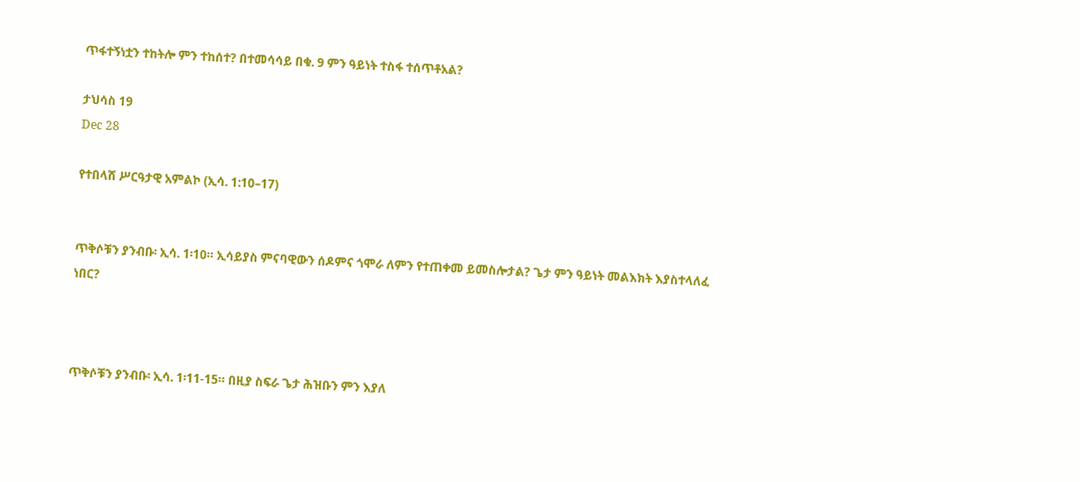ጥፋተኝነቷን ተከትሎ ምን ተከሰተ? በተመሳሳይ በቁ. 9 ምን ዓይነት ተስፋ ተሰጥቶአል?

ታህሳስ 19
Dec 28

የተበላሸ ሥርዓታዊ አምልኮ (ኢሳ. 1:10–17)


ጥቅሶቹን ያንብቡ፡ ኢሳ. 1፡10። ኢሳይያስ ምናባዊውን ሰዶምና ጎሞራ ለምን የተጠቀመ ይመስሎታል? ጌታ ምን ዓይነት መልእክት እያስተላለፈ ነበር?



ጥቅሶቹን ያንብቡ፡ ኢሳ. 1፡11-15። በዚያ ስፍራ ጌታ ሕዝቡን ምን እያለ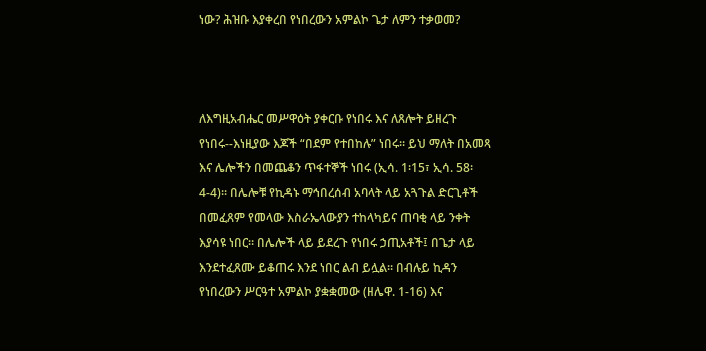ነው? ሕዝቡ እያቀረበ የነበረውን አምልኮ ጌታ ለምን ተቃወመ?



ለእግዚአብሔር መሥዋዕት ያቀርቡ የነበሩ እና ለጸሎት ይዘረጉ የነበሩ--እነዚያው እጆች “በደም የተበከሉ” ነበሩ። ይህ ማለት በአመጻ እና ሌሎችን በመጨቆን ጥፋተኞች ነበሩ (ኢሳ. 1፡15፣ ኢሳ. 58፡4-4)። በሌሎቹ የኪዳኑ ማኅበረሰብ አባላት ላይ አጓጉል ድርጊቶች በመፈጸም የመላው እስራኤላውያን ተከላካይና ጠባቂ ላይ ንቀት እያሳዩ ነበር። በሌሎች ላይ ይደረጉ የነበሩ ኃጢአቶች፤ በጌታ ላይ እንደተፈጸሙ ይቆጠሩ እንደ ነበር ልብ ይሏል። በብሉይ ኪዳን የነበረውን ሥርዓተ አምልኮ ያቋቋመው (ዘሌዋ. 1-16) እና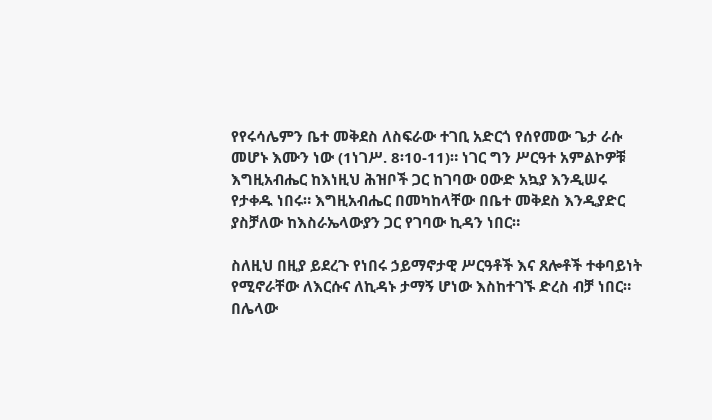የየሩሳሌምን ቤተ መቅደስ ለስፍራው ተገቢ አድርጎ የሰየመው ጌታ ራሱ መሆኑ እሙን ነው (1ነገሥ. 8፡10-11)። ነገር ግን ሥርዓተ አምልኮዎቹ እግዚአብሔር ከእነዚህ ሕዝቦች ጋር ከገባው ዐውድ አኳያ እንዲሠሩ የታቀዱ ነበሩ። እግዚአብሔር በመካከላቸው በቤተ መቅደስ እንዲያድር ያስቻለው ከእስራኤላውያን ጋር የገባው ኪዳን ነበር።

ስለዚህ በዚያ ይደረጉ የነበሩ ኃይማኖታዊ ሥርዓቶች እና ጸሎቶች ተቀባይነት የሚኖራቸው ለእርሱና ለኪዳኑ ታማኝ ሆነው እስከተገኙ ድረስ ብቻ ነበር። በሌላው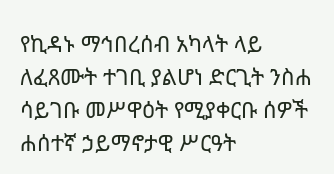የኪዳኑ ማኅበረሰብ አካላት ላይ ለፈጸሙት ተገቢ ያልሆነ ድርጊት ንስሐ ሳይገቡ መሥዋዕት የሚያቀርቡ ሰዎች ሐሰተኛ ኃይማኖታዊ ሥርዓት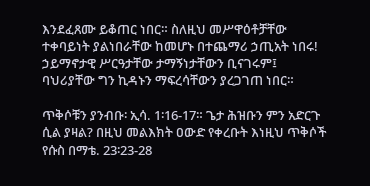እንደፈጸሙ ይቆጠር ነበር። ስለዚህ መሥዋዕቶቻቸው ተቀባይነት ያልነበራቸው ከመሆኑ በተጨማሪ ኃጢአት ነበሩ! ኃይማኖታዊ ሥርዓታቸው ታማኝነታቸውን ቢናገሩም፤ ባህሪያቸው ግን ኪዳኑን ማፍረሳቸውን ያረጋገጠ ነበር።

ጥቅሶቹን ያንብቡ፡ ኢሳ. 1፡16-17። ጌታ ሕዝቡን ምን አድርጉ ሲል ያዛል? በዚህ መልእክት ዐውድ የቀረቡት እነዚህ ጥቅሶች የሱስ በማቴ. 23፡23-28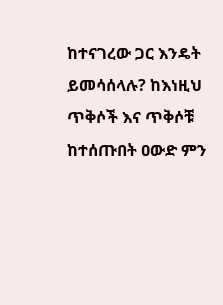ከተናገረው ጋር እንዴት ይመሳሰላሉ? ከእነዚህ ጥቅሶች እና ጥቅሶቹ ከተሰጡበት ዐውድ ምን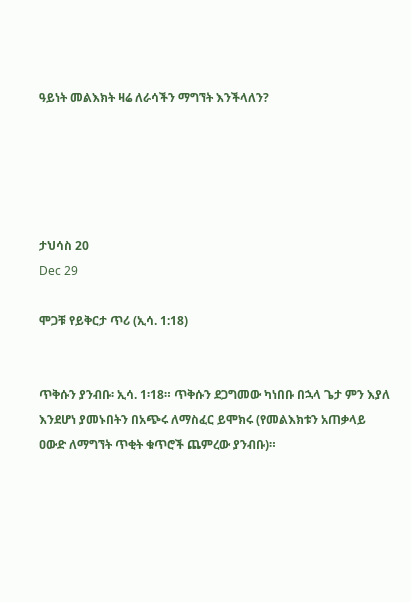ዓይነት መልእክት ዛሬ ለራሳችን ማግኘት እንችላለን?





ታህሳስ 20
Dec 29

ሞጋቹ የይቅርታ ጥሪ (ኢሳ. 1:18)


ጥቅሱን ያንብቡ፡ ኢሳ. 1፡18። ጥቅሱን ደጋግመው ካነበቡ በኋላ ጌታ ምን እያለ እንደሆነ ያመኑበትን በአጭሩ ለማስፈር ይሞክሩ (የመልእክቱን አጠቃላይ ዐውድ ለማግኘት ጥቂት ቁጥሮች ጨምረው ያንብቡ)።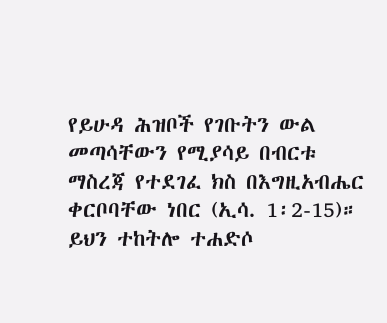የይሁዳ ሕዝቦች የገቡትን ውል መጣሳቸውን የሚያሳይ በብርቱ ማስረጃ የተደገፈ ክስ በእግዚአብሔር ቀርቦባቸው ነበር (ኢሳ. 1፡2-15)። ይህን ተከትሎ ተሐድሶ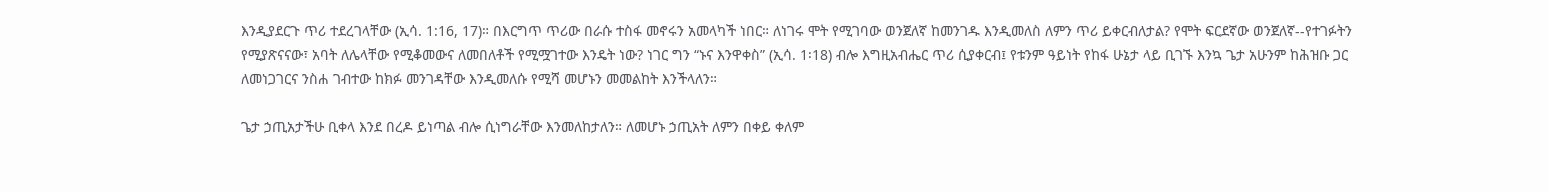እንዲያደርጉ ጥሪ ተደረገላቸው (ኢሳ. 1:16, 17)። በእርግጥ ጥሪው በራሱ ተስፋ መኖሩን አመላካች ነበር። ለነገሩ ሞት የሚገባው ወንጀለኛ ከመንገዱ እንዲመለስ ለምን ጥሪ ይቀርብለታል? የሞት ፍርደኛው ወንጀለኛ--የተገፉትን የሚያጽናናው፣ አባት ለሌላቸው የሚቆመውና ለመበለቶች የሚሟገተው እንዴት ነው? ነገር ግን “ኑና እንዋቀስ” (ኢሳ. 1፡18) ብሎ እግዚአብሔር ጥሪ ሲያቀርብ፤ የቱንም ዓይነት የከፋ ሁኔታ ላይ ቢገኙ እንኳ ጌታ አሁንም ከሕዝቡ ጋር ለመነጋገርና ንስሐ ገብተው ከክፉ መንገዳቸው እንዲመለሱ የሚሻ መሆኑን መመልከት እንችላለን።

ጌታ ኃጢአታችሁ ቢቀላ እንደ በረዶ ይነጣል ብሎ ሲነግራቸው እንመለከታለን። ለመሆኑ ኃጢአት ለምን በቀይ ቀለም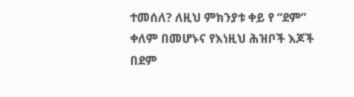ተመሰለ? ለዚህ ምክንያቱ ቀይ የ “ደም” ቀለም በመሆኑና የእነዚህ ሕዝቦች እጆች በደም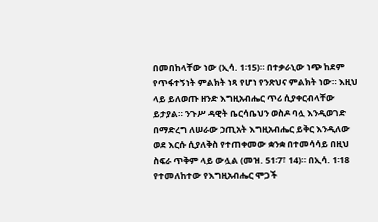በመበከላቸው ነው (ኢሳ. 1፡15)። በተቃራኒው ነጭ ከደም የጥፋተኝነት ምልክት ነጻ የሆነ የንጽህና ምልክት ነው። እዚህ ላይ ይለወጡ ዘንድ እግዚአብሔር ጥሪ ሲያቀርብላቸው ይታያል። ንጉሥ ዳዊት ቤርሳቤህን ወስዶ ባሏ እንዲወገድ በማድረግ ለሠራው ኃጢአት እግዚአብሔር ይቅር እንዲለው ወደ እርሱ ሲያለቅስ የተጠቀመው ቋንቋ በተመሳሳይ በዚህ ስፍራ ጥቅም ላይ ውሏል (መዝ. 51፡7፣ 14)። በኢሳ. 1፡18 የተመለከተው የእግዚአብሔር ሞጋች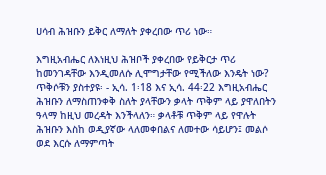ሀሳብ ሕዝቡን ይቅር ለማለት ያቀረበው ጥሪ ነው።

እግዚአብሔር ለእነዚህ ሕዝቦች ያቀረበው የይቅርታ ጥሪ ከመንገዳቸው እንዲመለሱ ሊሞግታቸው የሚችለው እንዴት ነው? ጥቅሶቹን ያስተያዩ፡ - ኢሳ. 1፡18 እና ኢሳ. 44፡22 እግዚአብሔር ሕዝቡን ለማስጠንቀቅ ስለት ያላቸውን ቃላት ጥቅም ላይ ያዋለበትን ዓላማ ከዚህ መረዳት እንችላለን። ቃላቶቹ ጥቅም ላይ የዋሉት ሕዝቡን እስከ ወዲያኛው ላለመቀበልና ለመተው ሳይሆን፤ መልሶ ወደ እርሱ ለማምጣት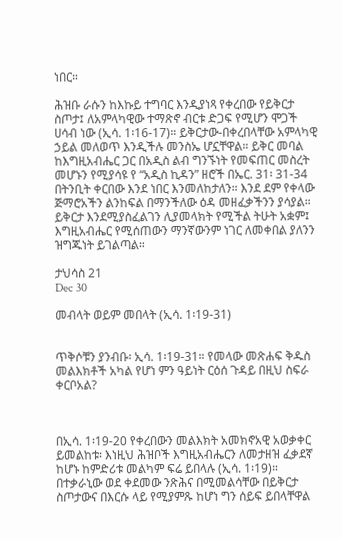ነበር።

ሕዝቡ ራሱን ከእኩይ ተግባር እንዲያነጻ የቀረበው የይቅርታ ስጦታ፤ ለአምላካዊው ተማጽኖ ብርቱ ድጋፍ የሚሆን ሞጋች ሀሳብ ነው (ኢሳ. 1፡16-17)። ይቅርታው-በቀረበላቸው አምላካዊ ኃይል መለወጥ እንዲችሉ መንስኤ ሆኗቸዋል። ይቅር መባል ከእግዚአብሔር ጋር በአዲስ ልብ ግንኙነት የመፍጠር መስረት መሆኑን የሚያሳዩ የ “አዲስ ኪዳን” ዘሮች በኤር. 31፡ 31-34 በትንቢት ቀርበው እንደ ነበር እንመለከታለን። እንደ ደም የቀላው ጅማሮአችን ልንከፍል በማንችለው ዕዳ መዘፈቃችንን ያሳያል። ይቅርታ እንደሚያስፈልገን ሊያመላክት የሚችል ትሁት አቋም፤ እግዚአብሔር የሚሰጠውን ማንኛውንም ነገር ለመቀበል ያለንን ዝግጁነት ይገልጣል።

ታህሳስ 21
Dec 30

መብላት ወይም መበላት (ኢሳ. 1፡19-31)


ጥቅሶቹን ያንብቡ፡ ኢሳ. 1፡19-31። የመላው መጽሐፍ ቅዱስ መልእክቶች አካል የሆነ ምን ዓይነት ርዕሰ ጉዳይ በዚህ ስፍራ ቀርቦአል?



በኢሳ. 1፡19-20 የቀረበውን መልእክት አመክኖአዊ አወቃቀር ይመልከቱ፡ እነዚህ ሕዝቦች እግዚአብሔርን ለመታዘዝ ፈቃደኛ ከሆኑ ከምድሪቱ መልካም ፍሬ ይበላሉ (ኢሳ. 1፡19)። በተቃራኒው ወደ ቀደመው ንጽሕና በሚመልሳቸው በይቅርታ ስጦታውና በእርሱ ላይ የሚያምጹ ከሆነ ግን ሰይፍ ይበላቸዋል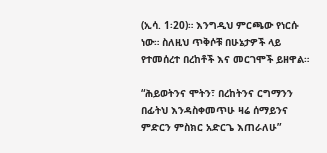(ኢሳ. 1፡20)። እንግዲህ ምርጫው የነርሱ ነው። ስለዚህ ጥቅሶቹ በሁኔታዎች ላይ የተመሰረተ በረከቶች እና መርገሞች ይዘዋል።

“ሕይወትንና ሞትን፣ በረከትንና ርግማንን በፊትህ እንዳስቀመጥሁ ዛሬ ሰማይንና ምድርን ምስክር አድርጌ እጠራለሁ”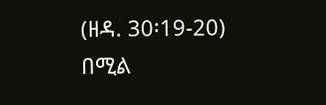(ዘዳ. 30፡19-20) በሚል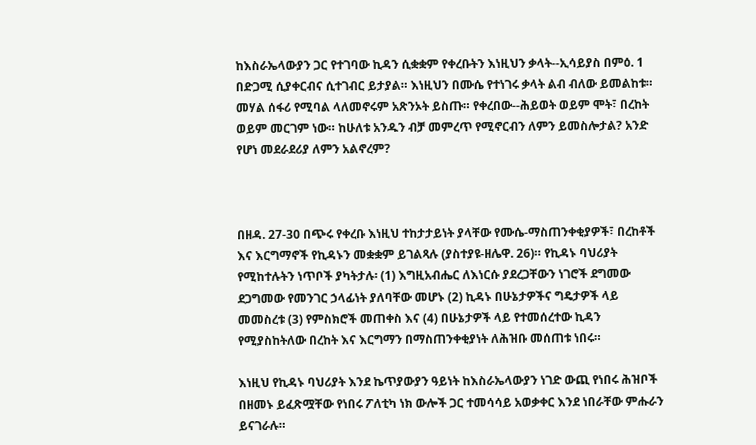ከእስራኤላውያን ጋር የተገባው ኪዳን ሲቋቋም የቀረቡትን እነዚህን ቃላት--ኢሳይያስ በምዕ. 1 በድጋሚ ሲያቀርብና ሲተገብር ይታያል። እነዚህን በሙሴ የተነገሩ ቃላት ልብ ብለው ይመልከቱ። መሃል ሰፋሪ የሚባል ላለመኖሩም አጽንኦት ይስጡ። የቀረበው--ሕይወት ወይም ሞት፣ በረከት ወይም መርገም ነው። ከሁለቱ አንዱን ብቻ መምረጥ የሚኖርብን ለምን ይመስሎታል? አንድ የሆነ መደራደሪያ ለምን አልኖረም?



በዘዳ. 27-30 በጭሩ የቀረቡ እነዚህ ተከታታይነት ያላቸው የሙሴ-ማስጠንቀቂያዎች፣ በረከቶች እና እርግማኖች የኪዳኑን መቋቋም ይገልጻሉ (ያስተያዩ-ዘሌዋ. 26)። የኪዳኑ ባህሪያት የሚከተሉትን ነጥቦች ያካትታሉ፡ (1) እግዚአብሔር ለእነርሱ ያደረጋቸውን ነገሮች ደግመው ደጋግመው የመንገር ኃላፊነት ያለባቸው መሆኑ (2) ኪዳኑ በሁኔታዎችና ግዴታዎች ላይ መመስረቱ (3) የምስክሮች መጠቀስ እና (4) በሁኔታዎች ላይ የተመሰረተው ኪዳን የሚያስከትለው በረከት እና እርግማን በማስጠንቀቂያነት ለሕዝቡ መሰጠቱ ነበሩ።

እነዚህ የኪዳኑ ባህሪያት እንደ ኬጥያውያን ዓይነት ከእስራኤላውያን ነገድ ውጪ የነበሩ ሕዝቦች በዘመኑ ይፈጽሟቸው የነበሩ ፖለቲካ ነክ ውሎች ጋር ተመሳሳይ አወቃቀር እንደ ነበራቸው ምሑራን ይናገራሉ።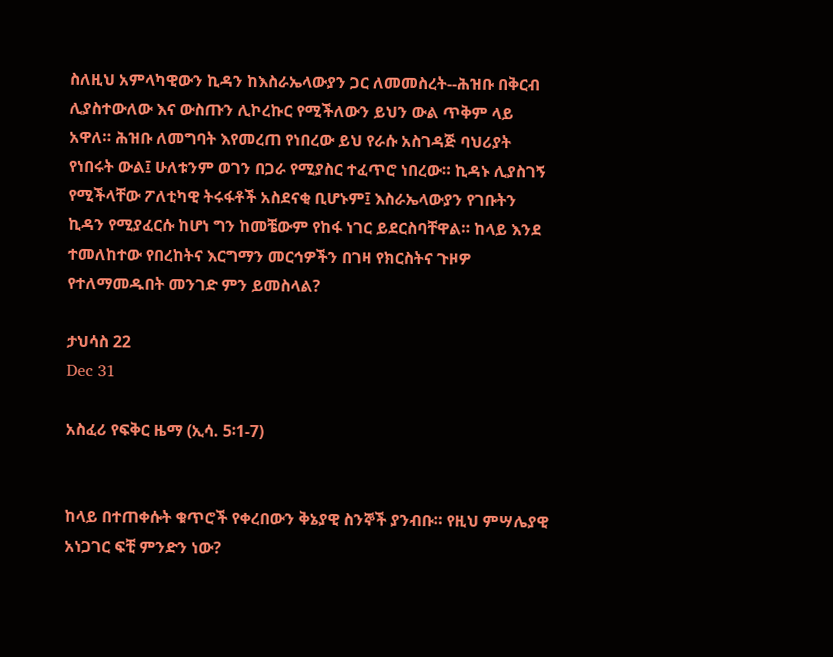ስለዚህ አምላካዊውን ኪዳን ከእስራኤላውያን ጋር ለመመስረት--ሕዝቡ በቅርብ ሊያስተውለው እና ውስጡን ሊኮረኩር የሚችለውን ይህን ውል ጥቅም ላይ አዋለ። ሕዝቡ ለመግባት እየመረጠ የነበረው ይህ የራሱ አስገዳጅ ባህሪያት የነበሩት ውል፤ ሁለቱንም ወገን በጋራ የሚያስር ተፈጥሮ ነበረው። ኪዳኑ ሊያስገኝ የሚችላቸው ፖለቲካዊ ትሩፋቶች አስደናቂ ቢሆኑም፤ እስራኤላውያን የገቡትን ኪዳን የሚያፈርሱ ከሆነ ግን ከመቼውም የከፋ ነገር ይደርስባቸዋል። ከላይ እንደ ተመለከተው የበረከትና እርግማን መርኅዎችን በገዛ የክርስትና ጉዞዎ የተለማመዱበት መንገድ ምን ይመስላል?

ታህሳስ 22
Dec 31

አስፈሪ የፍቅር ዜማ (ኢሳ. 5፡1-7)


ከላይ በተጠቀሱት ቁጥሮች የቀረበውን ቅኔያዊ ስንኞች ያንብቡ። የዚህ ምሣሌያዊ አነጋገር ፍቺ ምንድን ነው?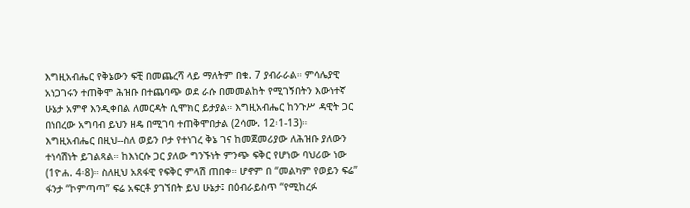እግዚአብሔር የቅኔውን ፍቺ በመጨረሻ ላይ ማለትም በቁ. 7 ያብራራል። ምሳሌያዊ አነጋገሩን ተጠቅሞ ሕዝቡ በተጨባጭ ወደ ራሱ በመመልከት የሚገኝበትን እውነተኛ ሁኔታ አምኖ እንዲቀበል ለመርዳት ሲሞክር ይታያል። እግዚአብሔር ከንጉሥ ዳዊት ጋር በነበረው አግባብ ይህን ዘዴ በሚገባ ተጠቅሞበታል (2ሳሙ. 12፡1-13)። እግዚአብሔር በዚህ--ስለ ወይን ቦታ የተነገረ ቅኔ ገና ከመጀመሪያው ለሕዝቡ ያለውን ተነሳሽነት ይገልጻል። ከእነርሱ ጋር ያለው ግንኙነት ምንጭ ፍቅር የሆነው ባህሪው ነው (1ዮሐ. 4፡8)። ስለዚህ አጸፋዊ የፍቅር ምላሽ ጠበቀ። ሆኖም በ “መልካም የወይን ፍሬ” ፋንታ “ኮምጣጣ” ፍሬ አፍርቶ ያገኘበት ይህ ሁኔታ፤ በዕብራይስጥ “የሚከረፉ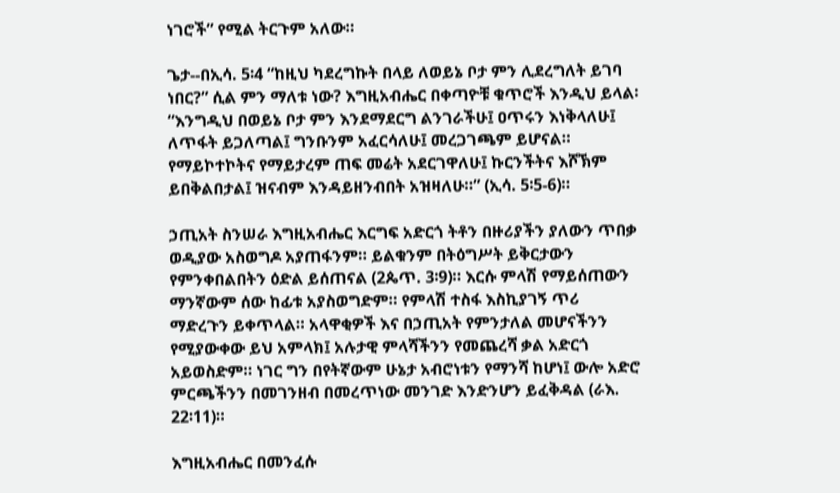ነገሮች” የሚል ትርጉም አለው።

ጌታ--በኢሳ. 5፡4 “ከዚህ ካደረግኩት በላይ ለወይኔ ቦታ ምን ሊደረግለት ይገባ ነበር?” ሲል ምን ማለቱ ነው? እግዚአብሔር በቀጣዮቹ ቁጥሮች እንዲህ ይላል፡ “እንግዲህ በወይኔ ቦታ ምን እንደማደርግ ልንገራችሁ፤ ዐጥሩን እነቅላለሁ፤ ለጥፋት ይጋለጣል፤ ግንቡንም አፈርሳለሁ፤ መረጋገጫም ይሆናል። የማይኮተኮትና የማይታረም ጠፍ መሬት አደርገዋለሁ፤ ኩርንችትና እሾኽም ይበቅልበታል፤ ዝናብም እንዳይዘንብበት አዝዛለሁ።” (ኢሳ. 5፡5-6)።

ኃጢአት ስንሠራ እግዚአብሔር እርግፍ አድርጎ ትቶን በዙሪያችን ያለውን ጥበቃ ወዲያው አስወግዶ አያጠፋንም። ይልቁንም በትዕግሥት ይቅርታውን የምንቀበልበትን ዕድል ይሰጠናል (2ጴጥ. 3፡9)። እርሱ ምላሽ የማይሰጠውን ማንኛውም ሰው ከፊቱ አያስወግድም። የምላሽ ተስፋ እስኪያገኝ ጥሪ ማድረጉን ይቀጥላል። አላዋቂዎች እና በኃጢአት የምንታለል መሆናችንን የሚያውቀው ይህ አምላክ፤ አሉታዊ ምላሻችንን የመጨረሻ ቃል አድርጎ አይወስድም። ነገር ግን በየትኛውም ሁኔታ አብሮነቱን የማንሻ ከሆነ፤ ውሎ አድሮ ምርጫችንን በመገንዘብ በመረጥነው መንገድ እንድንሆን ይፈቅዳል (ራእ. 22፡11)።

እግዚአብሔር በመንፈሱ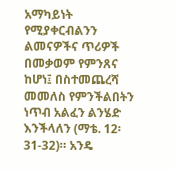አማካይነት የሚያቀርብልንን ልመናዎችና ጥሪዎች በመቃወም የምንጸና ከሆነ፤ በስተመጨረሻ መመለስ የምንችልበትን ነጥብ አልፈን ልንሄድ እንችላለን (ማቴ. 12፡31-32)። አንዴ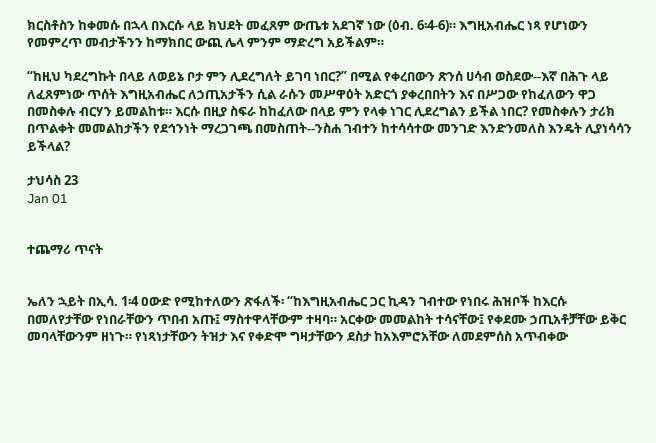ክርስቶስን ከቀመሱ በኋላ በእርሱ ላይ ክህደት መፈጸም ውጤቱ አደገኛ ነው (ዕብ. 6፡4-6)። እግዚአብሔር ነጻ የሆነውን የመምረጥ መብታችንን ከማክበር ውጪ ሌላ ምንም ማድረግ አይችልም።

“ከዚህ ካደረግኩት በላይ ለወይኔ ቦታ ምን ሊደረግለት ይገባ ነበር?” በሚል የቀረበውን ጽንሰ ሀሳብ ወስደው--እኛ በሕጉ ላይ ለፈጸምነው ጥሰት እግዚአብሔር ለኃጢአታችን ሲል ራሱን መሥዋዕት አድርጎ ያቀረበበትን እና በሥጋው የከፈለውን ዋጋ በመስቀሉ ብርሃን ይመልከቱ። እርሱ በዚያ ስፍራ ከከፈለው በላይ ምን የላቀ ነገር ሊደረግልን ይችል ነበር? የመስቀሉን ታሪክ በጥልቀት መመልከታችን የደኅንነት ማረጋገጫ በመስጠት--ንስሐ ገብተን ከተሳሳተው መንገድ እንድንመለስ እንዴት ሊያነሳሳን ይችላል?

ታህሳስ 23
Jan 01


ተጨማሪ ጥናት


ኤለን ኋይት በኢሳ. 1፡4 ዐውድ የሚከተለውን ጽፋለች፡ “ከእግዚአብሔር ጋር ኪዳን ገብተው የነበሩ ሕዝቦች ከእርሱ በመለየታቸው የነበራቸውን ጥበብ አጡ፤ ማስተዋላቸውም ተዛባ። አርቀው መመልከት ተሳናቸው፤ የቀደሙ ኃጢአቶቻቸው ይቅር መባላቸውንም ዘነጉ። የነጻነታቸውን ትዝታ እና የቀድሞ ግዛታቸውን ደስታ ከአእምሮአቸው ለመደምሰስ አጥብቀው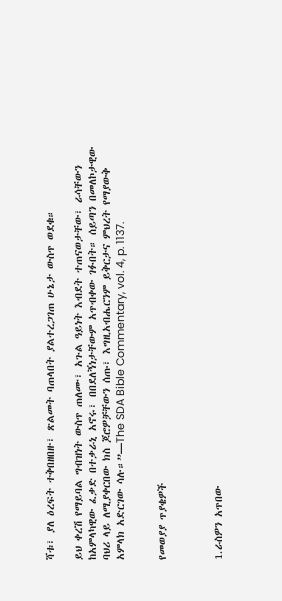ሻቱ፣ ያለ ዕረፍት ተቅበዘበዙ፣ ጽልመት ባጠላበት ያልተረጋገጠ ሁኔታ ውስጥ ወደቁ።

ይህ ቀረሽ የማይባል ግብዝነት ውስጥ ጠለሙ፣ አጉል ዓይነት እብደት ተጠናወታቸው፣ ራሳቸውን ከአምላካዊው ፈቃድ በተቃራኒ አኖሩ፣ በበደለኝነታቸውም አጥብቀው ገፉበት። ሰይጣን በመለኮታዊው ባህሪ ላይ ለሚያቀርበው ክስ ጆሮዎቻቸውን ሰጡ፣ እግዚአብሔርንም ይቅርታና ምህረት የማያውቅ አምላክ አድርገው ሳሉ።”—The SDA Bible Commentary, vol. 4, p. 1137.


የመወያያ ጥያቄዎች



1.ራስዎን አጥበው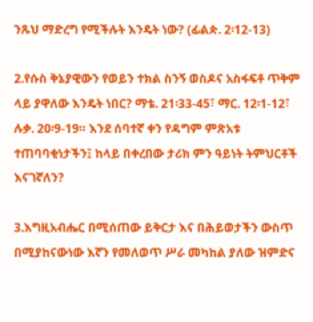ንጹህ ማድረግ የሚችሉት እንዴት ነው? (ፊልጵ. 2፡12-13)

2.የሱስ ቅኔያዊውን የወይን ተክል ስንኝ ወስዶና አስፋፍቶ ጥቅም ላይ ያዋለው እንዴት ነበር? ማቴ. 21፡33-45፣ ማር. 12፡1-12፣ ሉቃ. 20፡9-19። እንደ ሰባተኛ ቀን የዳግም ምጽአቱ ተጠባባቂነታችን፤ ከላይ በቀረበው ታሪክ ምን ዓይነት ትምህርቶች እናገኛለን?

3.እግዚአብሔር በሚሰጠው ይቅርታ እና በሕይወታችን ውስጥ በሚያከናውነው እኛን የመለወጥ ሥራ መካከል ያለው ዝምድና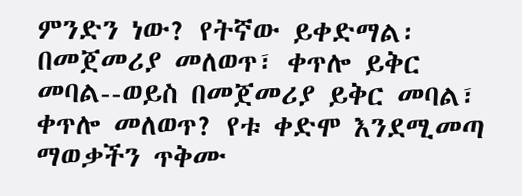ምንድን ነው? የትኛው ይቀድማል፡ በመጀመሪያ መለወጥ፣ ቀጥሎ ይቅር መባል--ወይስ በመጀመሪያ ይቅር መባል፣ ቀጥሎ መለወጥ? የቱ ቀድሞ እንደሚመጣ ማወቃችን ጥቅሙ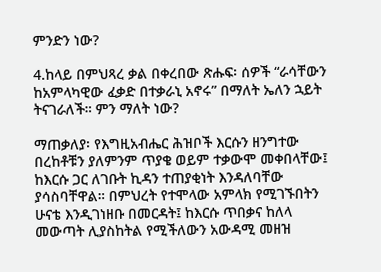ምንድን ነው?

4.ከላይ በምህጻረ ቃል በቀረበው ጽሑፍ፡ ሰዎች “ራሳቸውን ከአምላካዊው ፈቃድ በተቃራኒ አኖሩ” በማለት ኤለን ኋይት ትናገራለች። ምን ማለት ነው?

ማጠቃለያ፡ የእግዚአብሔር ሕዝቦች እርሱን ዘንግተው በረከቶቹን ያለምንም ጥያቄ ወይም ተቃውሞ መቀበላቸው፤ ከእርሱ ጋር ለገቡት ኪዳን ተጠያቂነት እንዳለባቸው ያሳስባቸዋል። በምህረት የተሞላው አምላክ የሚገኙበትን ሁናቴ እንዲገነዘቡ በመርዳት፤ ከእርሱ ጥበቃና ከለላ መውጣት ሊያስከትል የሚችለውን አውዳሚ መዘዝ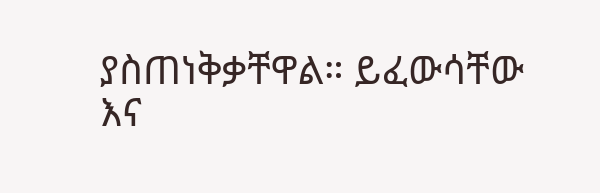ያስጠነቅቃቸዋል። ይፈውሳቸው እና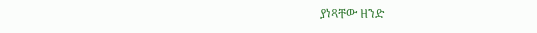ያነጻቸው ዘንድ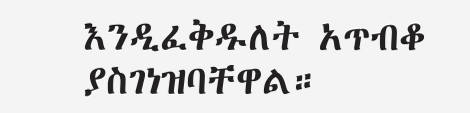እንዲፈቅዱለት አጥብቆ ያስገነዝባቸዋል።